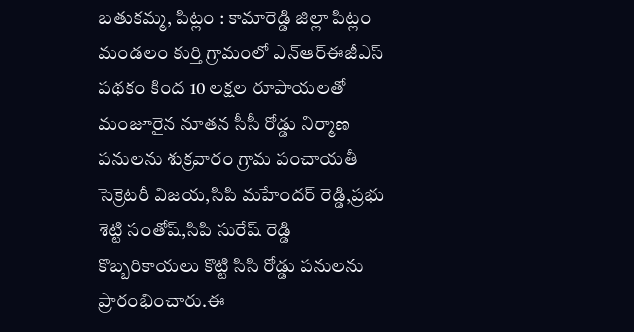బతుకమ్మ, పిట్లం : కామారెడ్డి జిల్లా పిట్లం మండలం కుర్తి గ్రామంలో ఎన్ఆర్ఈజీఎస్ పథకం కింద 10 లక్షల రూపాయలతో మంజూరైన నూతన సీసీ రోడ్డు నిర్మాణ పనులను శుక్రవారం గ్రామ పంచాయతీ సెక్రెటరీ విజయ,సిపి మహేందర్ రెడ్డి,ప్రభు శెట్టి సంతోష్,సిపి సురేష్ రెడ్డి కొబ్బరికాయలు కొట్టి సిసి రోడ్డు పనులను ప్రారంభించారు.ఈ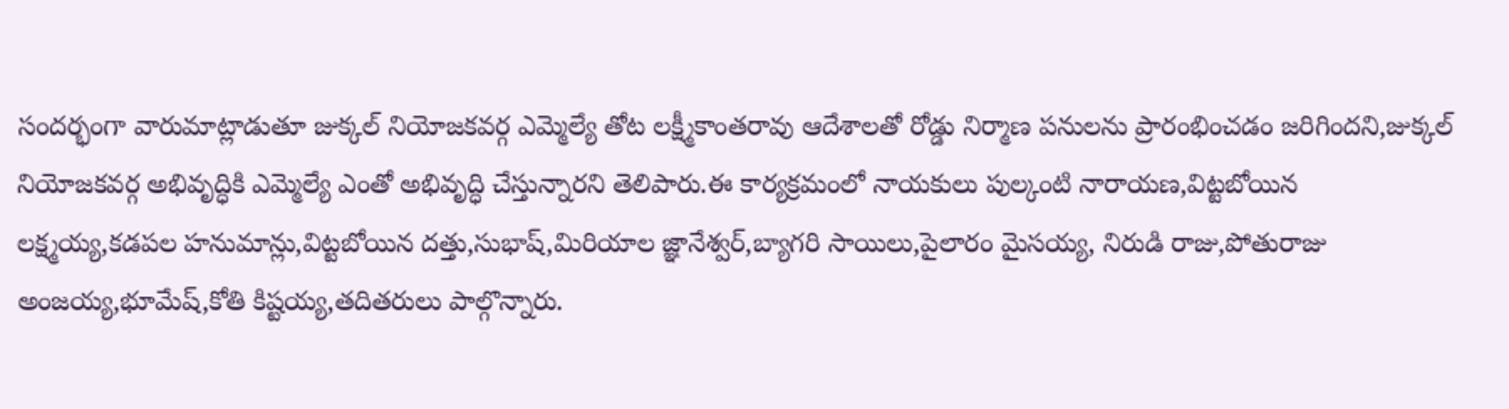సందర్భంగా వారుమాట్లాడుతూ జుక్కల్ నియోజకవర్గ ఎమ్మెల్యే తోట లక్ష్మీకాంతరావు ఆదేశాలతో రోడ్డు నిర్మాణ పనులను ప్రారంభించడం జరిగిందని,జుక్కల్ నియోజకవర్గ అభివృద్ధికి ఎమ్మెల్యే ఎంతో అభివృద్ధి చేస్తున్నారని తెలిపారు.ఈ కార్యక్రమంలో నాయకులు పుల్కంటి నారాయణ,విట్టబోయిన లక్ష్మయ్య,కడపల హనుమాన్లు,విట్టబోయిన దత్తు,సుభాష్,మిరియాల జ్ఞానేశ్వర్,బ్యాగరి సాయిలు,పైలారం మైసయ్య, నిరుడి రాజు,పోతురాజు అంజయ్య,భూమేష్,కోతి కిష్టయ్య,తదితరులు పాల్గొన్నారు.